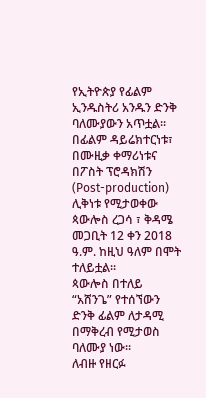የኢትዮጵያ የፊልም ኢንዱስትሪ አንዱን ድንቅ ባለሙያውን አጥቷል።
በፊልም ዳይሬክተርነቱ፣ በሙዚቃ ቀማሪነቱና በፖስት ፕሮዳክሽን (Post-production) ሊቅነቱ የሚታወቀው ጳውሎስ ረጋሳ ፣ ቅዳሜ መጋቢት 12 ቀን 2018 ዓ.ም. ከዚህ ዓለም በሞት ተለይቷል።
ጳውሎስ በተለይ “አሸንጌ” የተሰኘውን ድንቅ ፊልም ለታዳሚ በማቅረብ የሚታወስ ባለሙያ ነው።
ለብዙ የዘርፉ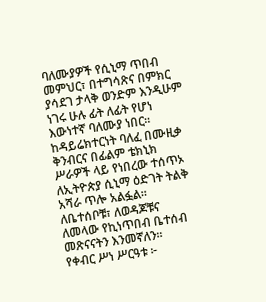ባለሙያዎች የሲኒማ ጥበብ መምህር፣ በተግሳጽና በምክር ያሳደገ ታላቅ ወንድም እንዲሁም ነገሩ ሁሉ ፊት ለፊት የሆነ እውነተኛ ባለሙያ ነበር።
ከዳይሬክተርነት ባለፈ በሙዚቃ ቅንብርና በፊልም ቴክኒክ ሥራዎች ላይ የነበረው ተሰጥኦ ለኢትዮጵያ ሲኒማ ዕድገት ትልቅ አሻራ ጥሎ አልፏል።
ለቤተሰቦቹ፣ ለወዳጆቹና ለመላው የኪነጥበብ ቤተሰብ መጽናናትን እንመኛለን።
የቀብር ሥነ ሥርዓቱ ፦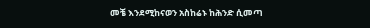መቼ እንደሚከናወን አስከሬኑ ከሕንድ ሲመጣ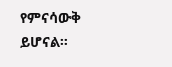የምናሳውቅ ይሆናል።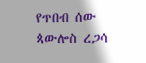የጥበብ ሰው ጳውሎስ ረጋሳ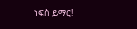ነፍስ ይማር!